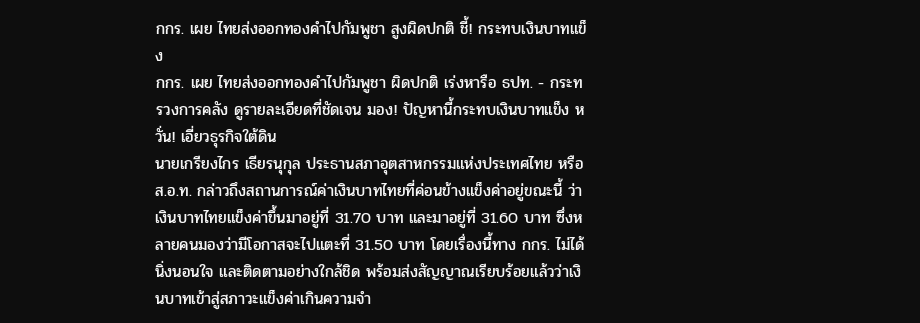กกร. เผย ไทยส่งออกทองคำไปกัมพูชา สูงผิดปกติ ชี้! กระทบเงินบาทแข็ง
กกร. เผย ไทยส่งออกทองคำไปกัมพูชา ผิดปกติ เร่งหารือ ธปท. - กระทรวงการคลัง ดูรายละเอียดที่ชัดเจน มอง! ปัญหานี้กระทบเงินบาทแข็ง หวั่น! เอี่ยวธุรกิจใต้ดิน
นายเกรียงไกร เธียรนุกุล ประธานสภาอุตสาหกรรมแห่งประเทศไทย หรือ ส.อ.ท. กล่าวถึงสถานการณ์ค่าเงินบาทไทยที่ค่อนข้างแข็งค่าอยู่ขณะนี้ ว่า เงินบาทไทยแข็งค่าขึ้นมาอยู่ที่ 31.70 บาท และมาอยู่ที่ 31.60 บาท ซึ่งหลายคนมองว่ามีโอกาสจะไปแตะที่ 31.50 บาท โดยเรื่องนี้ทาง กกร. ไม่ได้นิ่งนอนใจ และติดตามอย่างใกล้ชิด พร้อมส่งสัญญาณเรียบร้อยแล้วว่าเงินบาทเข้าสู่สภาวะแข็งค่าเกินความจำ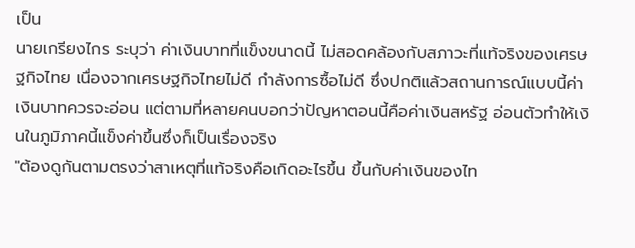เป็น
นายเกรียงไกร ระบุว่า ค่าเงินบาทที่แข็งขนาดนี้ ไม่สอดคล้องกับสภาวะที่แท้จริงของเศรษฐกิจไทย เนื่องจากเศรษฐกิจไทยไม่ดี กำลังการซื้อไม่ดี ซึ่งปกติแล้วสถานการณ์แบบนี้ค่าเงินบาทควรจะอ่อน แต่ตามที่หลายคนบอกว่าปัญหาตอนนี้คือค่าเงินสหรัฐ อ่อนตัวทำให้เงินในภูมิภาคนี้แข็งค่าขึ้นซึ่งก็เป็นเรื่องจริง
"ต้องดูกันตามตรงว่าสาเหตุที่แท้จริงคือเกิดอะไรขึ้น ขึ้นกับค่าเงินของไท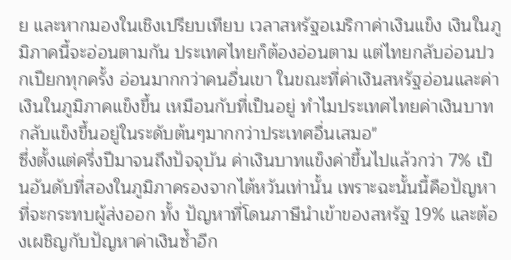ย และหากมองในเชิงเปรียบเทียบ เวลาสหรัฐอเมริกาค่าเงินแข็ง เงินในภูมิภาคนี้จะอ่อนตามกัน ประเทศไทยก็ต้องอ่อนตาม แต่ไทยกลับอ่อนปวกเปียกทุกครั้ง อ่อนมากกว่าคนอื่นเขา ในขณะที่ค่าเงินสหรัฐอ่อนและค่าเงินในภูมิภาคแข็งขึ้น เหมือนกับที่เป็นอยู่ ทำไมประเทศไทยค่าเงินบาทกลับแข็งขึ้นอยู่ในระดับต้นๆมากกว่าประเทศอื่นเสมอ"
ซึ่งตั้งแต่ครึ่งปีมาจนถึงปัจจุบัน ค่าเงินบาทแข็งค่าขึ้นไปแล้วกว่า 7% เป็นอันดับที่สองในภูมิภาครองจากไต้หวันเท่านั้น เพราะฉะนั้นนี้คือปัญหา ที่จะกระทบผู้ส่งออก ทั้ง ปัญหาที่โดนภาษีนำเข้าของสหรัฐ 19% และต้องเผชิญกับปัญหาค่าเงินซ้ำอีก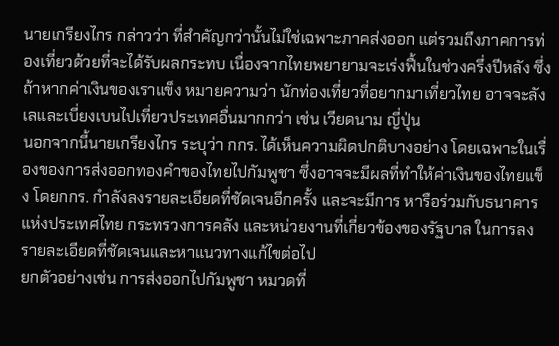นายเกรียงไกร กล่าวว่า ที่สำคัญกว่านั้นไม่ใช่เฉพาะภาคส่งออก แต่รวมถึงภาคการท่องเที่ยวด้วยที่จะได้รับผลกระทบ เนื่องจากไทยพยายามจะเร่งฟื้นในช่วงครึ่งปีหลัง ซึ่งถ้าหากค่าเงินของเราแข็ง หมายความว่า นักท่องเที่ยวที่อยากมาเที่ยวไทย อาจจะลังเลและเบี่ยงเบนไปเที่ยวประเทศอื่นมากกว่า เช่น เวียดนาม ญี่ปุ่น
นอกจากนี้นายเกรียงไกร ระบุว่า กกร. ได้เห็นความผิดปกติบางอย่าง โดยเฉพาะในเรื่องของการส่งออกทองคำของไทยไปกัมพูชา ซึ่งอาจจะมีผลที่ทำให้ค่าเงินของไทยแข็ง โดยกกร. กำลังลงรายละเอียดที่ชัดเจนอีกครั้ง และจะมีการ หารือร่วมกับธนาคารแห่งประเทศไทย กระทรวงการคลัง และหน่วยงานที่เกี่ยวข้องของรัฐบาล ในการลงรายละเอียดที่ชัดเจนและหาแนวทางแก้ไขต่อไป
ยกตัวอย่างเช่น การส่งออกไปกัมพูชา หมวดที่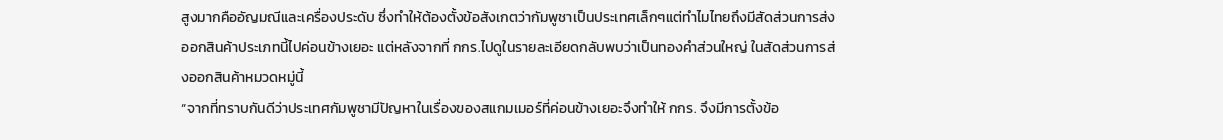สูงมากคืออัญมณีและเครื่องประดับ ซึ่งทำให้ต้องตั้งข้อสังเกตว่ากัมพูชาเป็นประเทศเล็กๆแต่ทำไมไทยถึงมีสัดส่วนการส่งออกสินค้าประเภทนี้ไปค่อนข้างเยอะ แต่หลังจากที่ กกร.ไปดูในรายละเอียดกลับพบว่าเป็นทองคำส่วนใหญ่ ในสัดส่วนการส่งออกสินค้าหมวดหมู่นี้
“จากที่ทราบกันดีว่าประเทศกัมพูชามีปัญหาในเรื่องของสแกมเมอร์ที่ค่อนข้างเยอะจึงทำให้ กกร. จึงมีการตั้งข้อ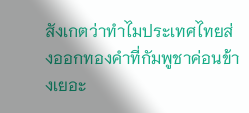สังเกตว่าทำไมประเทศไทยส่งออกทองคำที่กัมพูชาค่อนข้างเยอะ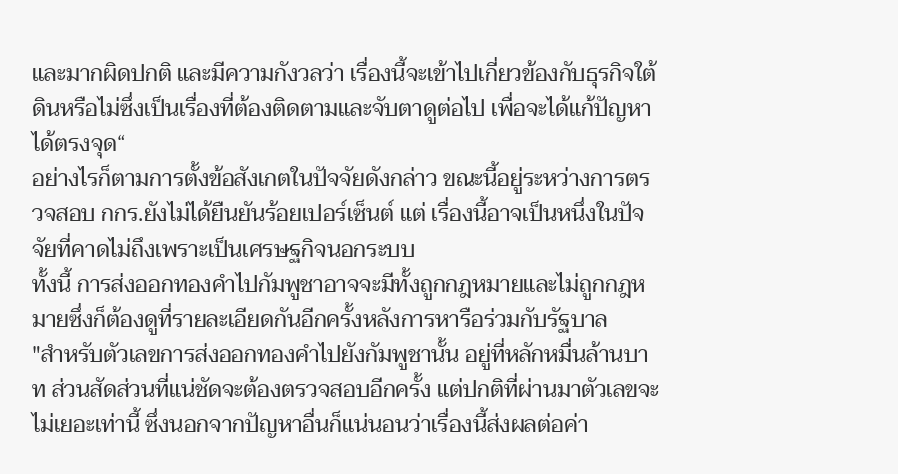และมากผิดปกติ และมีความกังวลว่า เรื่องนี้จะเข้าไปเกี่ยวข้องกับธุรกิจใต้ดินหรือไม่ซึ่งเป็นเรื่องที่ต้องติดตามและจับตาดูต่อไป เพื่อจะได้แก้ปัญหาได้ตรงจุด“
อย่างไรก็ตามการตั้งข้อสังเกตในปัจจัยดังกล่าว ขณะนี้อยู่ระหว่างการตรวจสอบ กกร.ยังไม่ได้ยืนยันร้อยเปอร์เซ็นต์ แต่ เรื่องนี้อาจเป็นหนึ่งในปัจจัยที่คาดไม่ถึงเพราะเป็นเศรษฐกิจนอกระบบ
ทั้งนี้ การส่งออกทองคำไปกัมพูชาอาจจะมีทั้งถูกกฎหมายและไม่ถูกกฎหมายซึ่งก็ต้องดูที่รายละเอียดกันอีกครั้งหลังการหารือร่วมกับรัฐบาล
"สำหรับตัวเลขการส่งออกทองคำไปยังกัมพูชานั้น อยู่ที่หลักหมื่นล้านบาท ส่วนสัดส่วนที่แน่ชัดจะต้องตรวจสอบอีกครั้ง แต่ปกติที่ผ่านมาตัวเลขจะไม่เยอะเท่านี้ ซึ่งนอกจากปัญหาอื่นก็แน่นอนว่าเรื่องนี้ส่งผลต่อค่า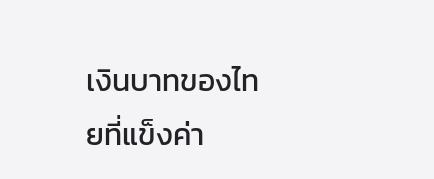เงินบาทของไทยที่แข็งค่า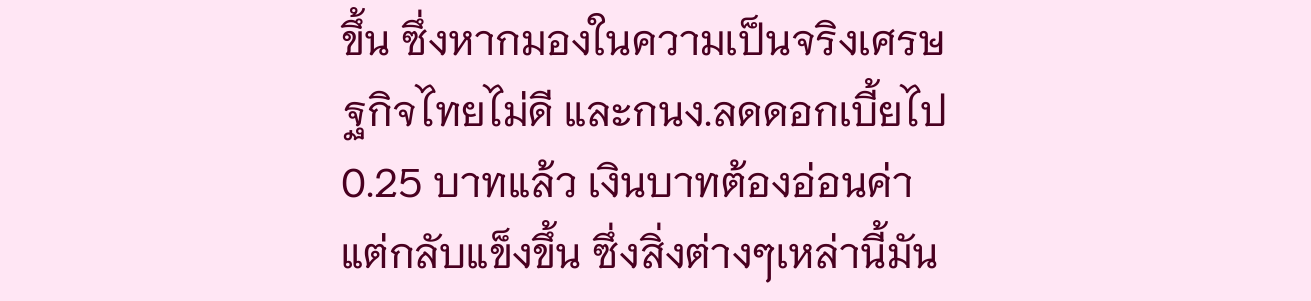ขึ้น ซึ่งหากมองในความเป็นจริงเศรษฐกิจไทยไม่ดี และกนง.ลดดอกเบี้ยไป 0.25 บาทแล้ว เงินบาทต้องอ่อนค่าแต่กลับแข็งขึ้น ซึ่งสิ่งต่างๆเหล่านี้มัน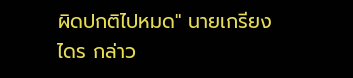ผิดปกติไปหมด" นายเกรียงไดร กล่าว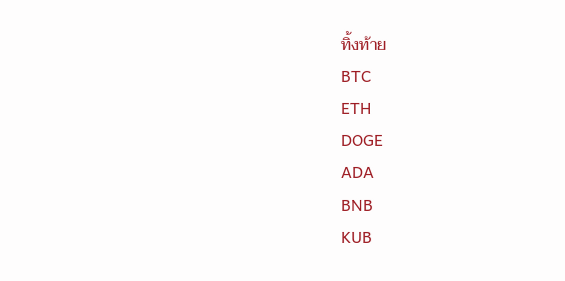ทิ้งท้าย
BTC
ETH
DOGE
ADA
BNB
KUB